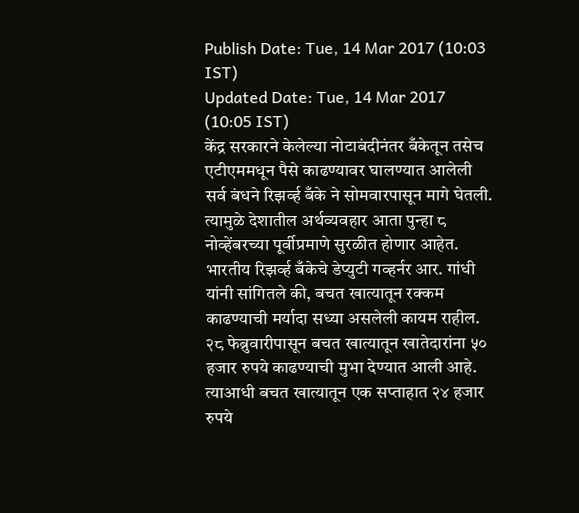Publish Date: Tue, 14 Mar 2017 (10:03 IST)
Updated Date: Tue, 14 Mar 2017 (10:05 IST)
केंद्र सरकारने केलेल्या नोटाबंदीनंतर बँकेतून तसेच एटीएममधून पैसे काढण्यावर घालण्यात आलेली सर्व बंधने रिझर्व्ह बँके ने सोमवारपासून मागे घेतली. त्यामुळे देशातील अर्थव्यवहार आता पुन्हा ८ नोव्हेंबरच्या पूर्वीप्रमाणे सुरळीत होणार आहेत. भारतीय रिझर्व्ह बँकेचे डेप्युटी गव्हर्नर आर. गांधी यांनी सांगितले की, बचत खात्यातून रक्कम काढण्याची मर्यादा सध्या असलेली कायम राहील. २८ फेब्रुवारीपासून बचत खात्यातून खातेदारांना ५० हजार रुपये काढण्याची मुभा देण्यात आली आहे. त्याआधी बचत खात्यातून एक सप्ताहात २४ हजार रुपये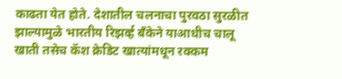काढता येत होते. देशातील चलनाचा पुरवठा सुरळीत झाल्यामुळे भारतीय रिझर्व्ह बँकेने याआधीच चालू खाती तसेच कॅश क्रेडिट खात्यांमधून रक्कम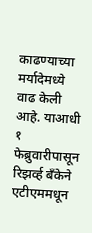काढण्याच्या मर्यादेमध्ये वाढ केली आहे. याआधी १ फेब्रुवारीपासून रिझर्व्ह बँकेने एटीएममधून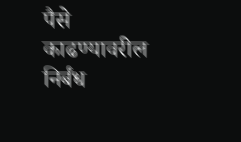पैसे काढण्यावरील निर्बंध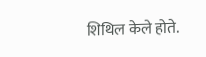शिथिल केले होते.